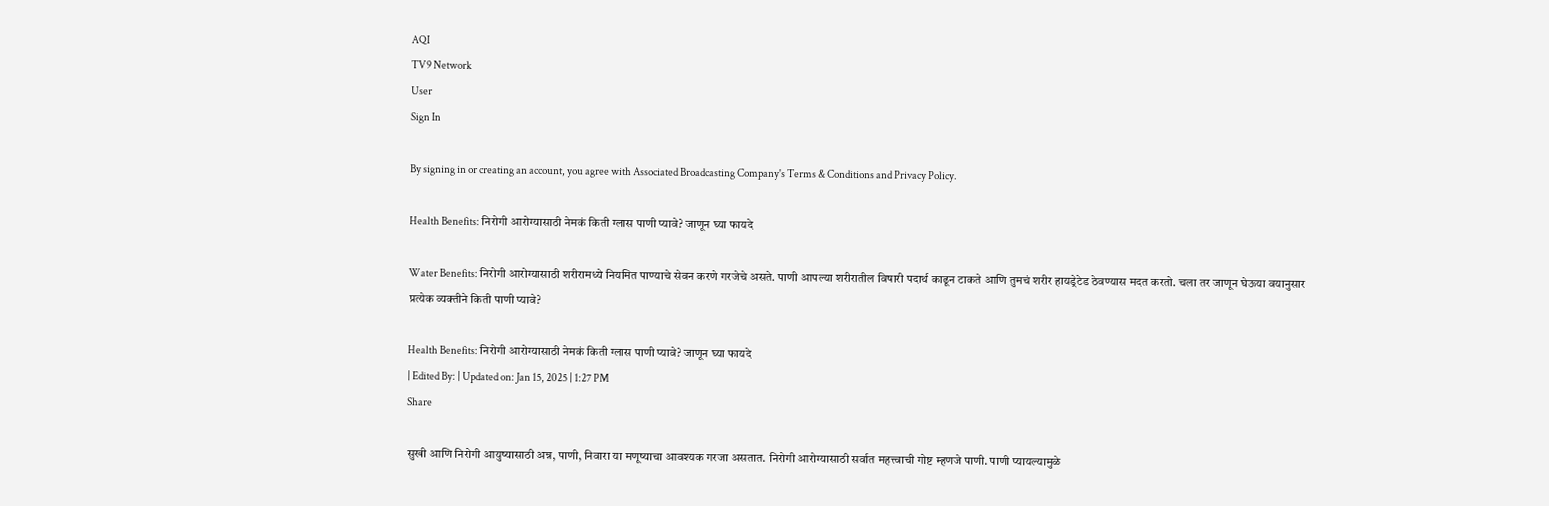AQI
TV9 Network
User
Sign In

By signing in or creating an account, you agree with Associated Broadcasting Company's Terms & Conditions and Privacy Policy.

Health Benefits: निरोगी आरोग्यासाठी नेमकं किती ग्लास पाणी प्यावे? जाणून घ्या फायदे

Water Benefits: निरोगी आरोग्यासाठी शरीरामध्ये नियमित पाण्याचे सेवन करणे गरजेचे असते. पाणी आपल्या शरीरातील विषारी पदार्थ काढून टाकते आणि तुमचं शरीर हायड्रेटेड ठेवण्यास मदत करतो. चला तर जाणून घेऊया वयानुसार प्रत्येक व्यक्तीने किती पाणी प्यावे?

Health Benefits: निरोगी आरोग्यासाठी नेमकं किती ग्लास पाणी प्यावे? जाणून घ्या फायदे
| Edited By: | Updated on: Jan 15, 2025 | 1:27 PM
Share

सुखी आणि निरोगी आयुष्यासाठी अन्न, पाणी, निवारा या मणूष्याचा आवश्यक गरजा असतात. निरोगी आरोग्यासाठी सर्वात महत्त्वाची गोष्ट म्हणजे पाणी. पाणी प्यायल्यामुळे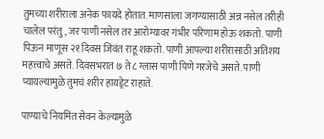तुमच्या शरीराला अनेक फायदे होतात. माणसाला जगण्यासाठी अन्न नसेल तरीही चालेल परंतु, जर पाणी नसेल तर आरोग्यावर गंभीर परिणाम होऊ शकतो. पाणी पिऊन माणूस २१ दिवस जिवंत राहू शकतो. पाणी आपल्या शरीरासाठी अतिशय महत्त्वाचे असते. दिवसभरात ७ ते ८ ग्लास पाणी पिणे गरजेचे असते. पाणी प्यायल्यामुळे तुमचं शरीर हायड्रेट राहाते.

पाण्याचे नियमित सेवन केल्यामुळे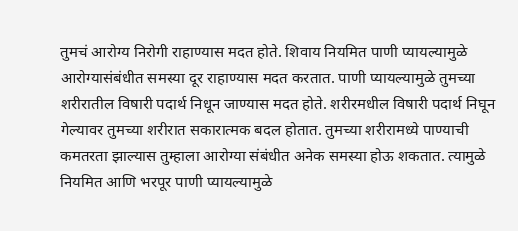तुमचं आरोग्य निरोगी राहाण्यास मदत होते. शिवाय नियमित पाणी प्यायल्यामुळे आरोग्यासंबंधीत समस्या दूर राहाण्यास मदत करतात. पाणी प्यायल्यामुळे तुमच्या शरीरातील विषारी पदार्थ निधून जाण्यास मदत होते. शरीरमधील विषारी पदार्थ निघून गेल्यावर तुमच्या शरीरात सकारात्मक बदल होतात. तुमच्या शरीरामध्ये पाण्याची कमतरता झाल्यास तुम्हाला आरोग्या संबंधीत अनेक समस्या होऊ शकतात. त्यामुळे नियमित आणि भरपूर पाणी प्यायल्यामुळे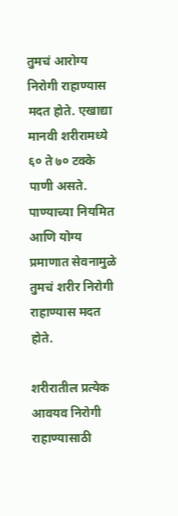तुमचं आरोग्य निरोगी राहाण्यास मदत होते. एखाद्या मानवी शरीरामध्ये ६० ते ७० टक्के पाणी असते. पाण्याच्या नियमित आणि योग्य प्रमाणात सेवनामुळे तुमचं शरीर निरोगी राहाण्यास मदत होते.

शरीरातील प्रत्येक आवयव निरोगी राहाण्यासाठी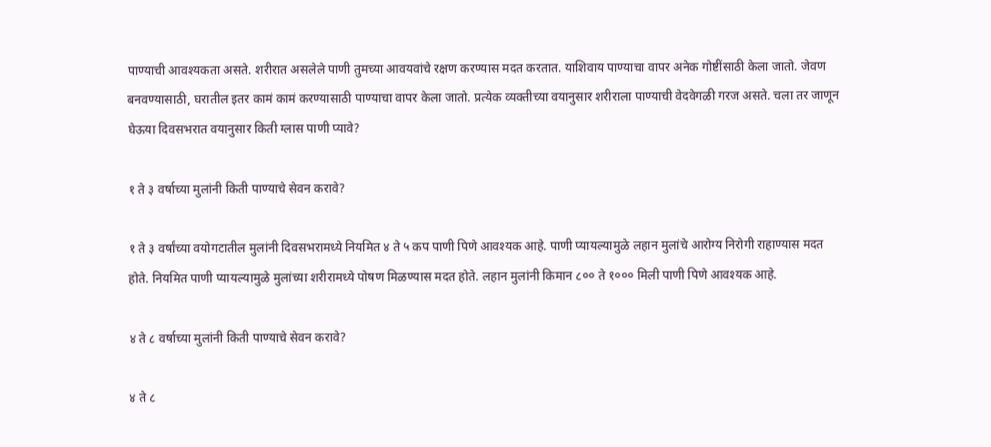पाण्याची आवश्यकता असते. शरीरात असलेले पाणी तुमच्या आवयवांचे रक्षण करण्यास मदत करतात. याशिवाय पाण्याचा वापर अनेक गोष्टींसाठी केला जातो. जेवण बनवण्यासाठी, घरातील इतर कामं कामं करण्यासाठी पाण्याचा वापर केला जातो. प्रत्येक व्यक्तीच्या वयानुसार शरीराला पाण्याची वेदवेगळी गरज असते. चला तर जाणून घेऊया दिवसभरात वयानुसार किती ग्लास पाणी प्यावे?

१ ते ३ वर्षाच्या मुलांनी किती पाण्याचे सेवन करावे?

१ ते ३ वर्षांच्या वयोगटातील मुलांनी दिवसभरामध्ये नियमित ४ ते ५ कप पाणी पिणे आवश्यक आहे. पाणी प्यायल्यामुळे लहान मुलांचे आरोग्य निरोगी राहाण्यास मदत होते. नियमित पाणी प्यायल्यामुळे मुलांच्या शरीरामध्ये पोषण मिळण्यास मदत होते. लहान मुलांनी किमान ८०० ते १००० मिली पाणी पिणे आवश्यक आहे.

४ ते ८ वर्षाच्या मुलांनी किती पाण्याचे सेवन करावे?

४ ते ८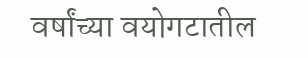वर्षांच्या वयोगटातील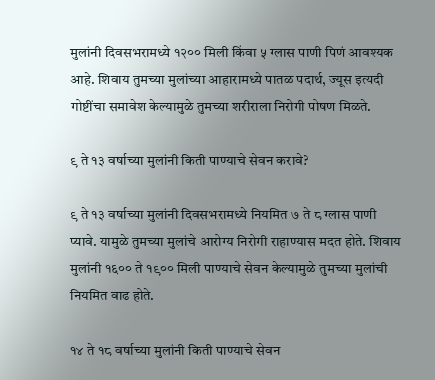मुलांनी दिवसभरामध्ये १२०० मिली किंवा ५ ग्लास पाणी पिणं आवश्यक आहे. शिवाय तुमच्या मुलांच्या आहारामध्ये पातळ पदार्थ, ज्यूस इत्यदी गोष्टींचा समावेश केल्यामुळे तुमच्या शरीराला निरोगी पोषण मिळते.

९ ते १३ वर्षाच्या मुलांनी किती पाण्याचे सेवन करावे?

९ ते १३ वर्षाच्या मुलांनी दिवसभरामध्ये नियमित ७ ते ८ ग्लास पाणी प्यावे. यामुळे तुमच्या मुलांचे आरोग्य निरोगी राहाण्यास मदत होते. शिवाय मुलांनी १६०० ते १९०० मिली पाण्याचे सेवन केल्यामुळे तुमच्या मुलांची नियमित वाढ होते.

१४ ते १८ वर्षाच्या मुलांनी किती पाण्याचे सेवन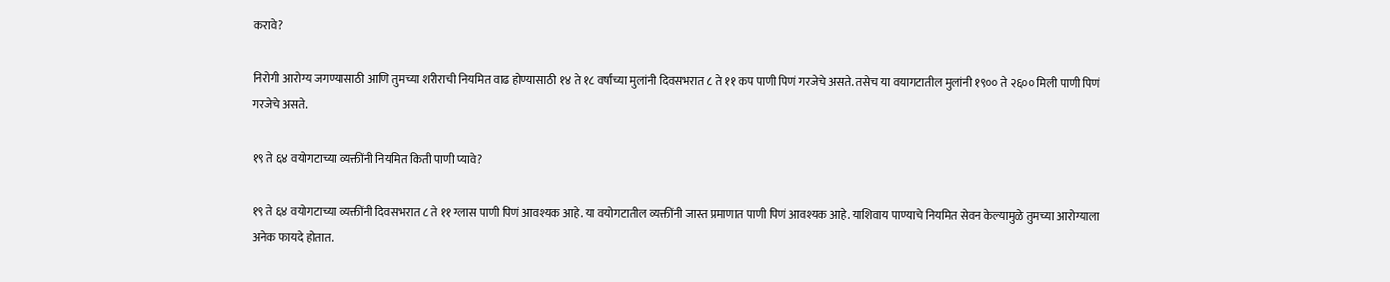करावे?

निरोगी आरोग्य जगण्यासाठी आणि तुमच्या शरीराची नियमित वाढ होण्यासाठी १४ ते १८ वर्षांच्या मुलांनी दिवसभरात ८ ते ११ कप पाणी पिणं गरजेचे असते. तसेच या वयागटातील मुलांनी १९०० ते २६०० मिली पाणी पिणं गरजेचे असते.

१९ ते ६४ वयोगटाच्या व्यक्तींनी नियमित किती पाणी प्यावे?

१९ ते ६४ वयोगटाच्या व्यक्तींनी दिवसभरात ८ ते ११ ग्लास पाणी पिणं आवश्यक आहे. या वयोगटातील व्यक्तींनी जास्त प्रमाणात पाणी पिणं आवश्यक आहे. याशिवाय पाण्याचे नियमित सेवन केल्यामुळे तुमच्या आरोग्याला अनेक फायदे होतात.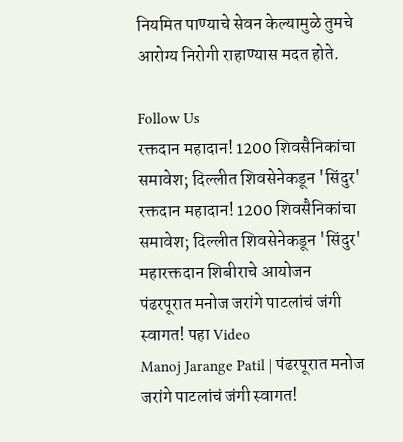नियमित पाण्याचे सेवन केल्यामुळे तुमचे आरोग्य निरोगी राहाण्यास मदत होते.

Follow Us
रक्तदान महादान! 1200 शिवसैनिकांचा समावेश; दिल्लीत शिवसेनेकडून 'सिंदुर'
रक्तदान महादान! 1200 शिवसैनिकांचा समावेश; दिल्लीत शिवसेनेकडून 'सिंदुर' महारक्तदान शिबीराचे आयोजन
पंढरपूरात मनोज जरांगे पाटलांचं जंगी स्वागत! पहा Video
Manoj Jarange Patil | पंढरपूरात मनोज जरांगे पाटलांचं जंगी स्वागत!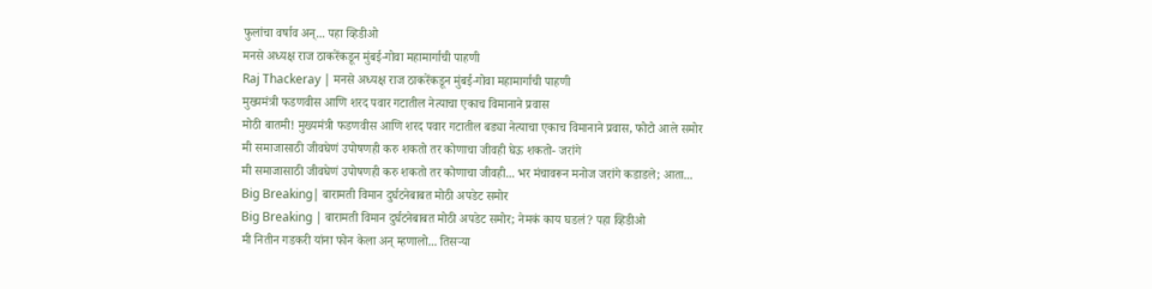फुलांचा वर्षाव अन्... पहा व्हिडीओ
मनसे अध्यक्ष राज ठाकरेंकडून मुंबई-गोवा महामार्गाची पाहणी
Raj Thackeray | मनसे अध्यक्ष राज ठाकरेंकडून मुंबई-गोवा महामार्गाची पाहणी
मुख्यमंत्री फडणवीस आणि शरद पवार गटातील नेत्याचा एकाच विमानाने प्रवास
मोठी बातमी! मुख्यमंत्री फडणवीस आणि शरद पवार गटातील बड्या नेत्याचा एकाच विमानाने प्रवास, फोटो आले समोर
मी समाजासाठी जीवघेणं उपोषणही करु शकतो तर कोणाचा जीवही घेऊ शकतो- जरांगे
मी समाजासाठी जीवघेणं उपोषणही करु शकतो तर कोणाचा जीवही... भर मंचावरून मनोज जरांगे कडाडले; आता...
Big Breaking| बारामती विमान दुर्घटनेबाबत मोठी अपडेट समोर
Big Breaking | बारामती विमान दुर्घटनेबाबत मोठी अपडेट समोर; नेमकं काय घडलं? पहा व्हिडीओ
मी नितीन गडकरी यांना फोन केला अन् म्हणालो... तिसऱ्या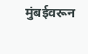मुंबईवरून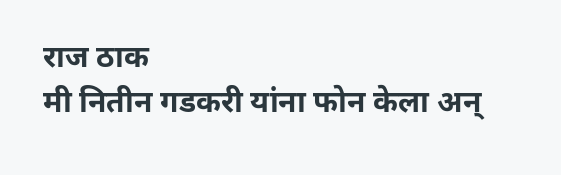राज ठाक
मी नितीन गडकरी यांना फोन केला अन्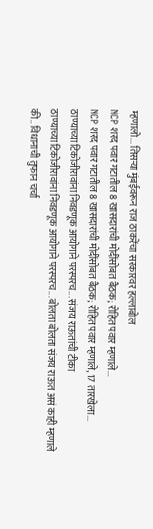म्हणालो... तिसऱ्या मुंबईवरून राज ठाकरेंचा सरकारवर हल्लाबोल
NCP शरद पवार गटातील 8 खासदारांची मोदींसोबत बैठक; रोहित पवार म्हणाले...
NCP शरद पवार गटातील 8 खासदारांची मोदींसोबत बैठक; रोहित पवार म्हणाले, 17 तारखेला...
ठाण्याच्या टिकोजीरावांना निवडणूक आयोगाने परस्परच... संजय राऊतांची टीका
ठाण्याच्या टिकोजीरावांना निवडणूक आयोगाने परस्परच... बोलता बोलता संजय राऊत असं काही म्हणाले की.. विधानाची तुफान चर्चा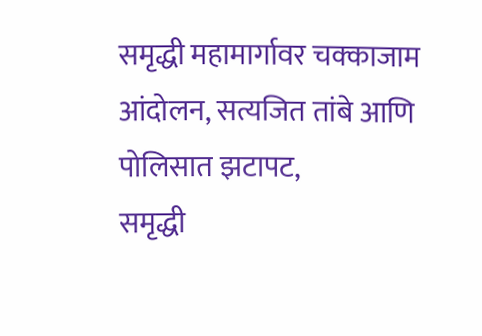समृद्धी महामार्गावर चक्काजाम आंदोलन, सत्यजित तांबे आणि पोलिसात झटापट,
समृद्धी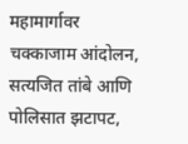महामार्गावर चक्काजाम आंदोलन, सत्यजित तांबे आणि पोलिसात झटापट,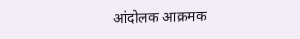आंदोलक आक्रमक